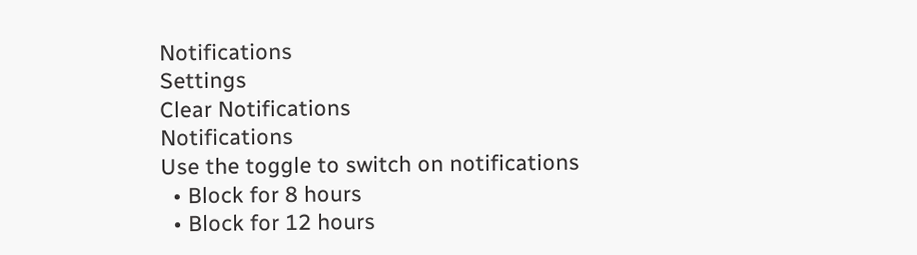Notifications
Settings
Clear Notifications
Notifications
Use the toggle to switch on notifications
  • Block for 8 hours
  • Block for 12 hours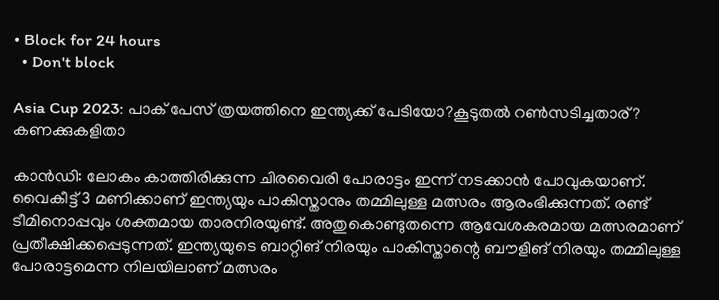• Block for 24 hours
  • Don't block

Asia Cup 2023: പാക് പേസ് ത്രയത്തിനെ ഇന്ത്യക്ക് പേടിയോ?കൂടുതല്‍ റണ്‍സടിച്ചതാര്? കണക്കുകളിതാ

കാന്‍ഡി: ലോകം കാത്തിരിക്കുന്ന ചിരവൈരി പോരാട്ടം ഇന്ന് നടക്കാന്‍ പോവുകയാണ്. വൈകീട്ട് 3 മണിക്കാണ് ഇന്ത്യയും പാകിസ്താനും തമ്മിലുള്ള മത്സരം ആരംഭിക്കുന്നത്. രണ്ട് ടീമിനൊപ്പവും ശക്തമായ താരനിരയുണ്ട്. അതുകൊണ്ടുതന്നെ ആവേശകരമായ മത്സരമാണ് പ്രതീക്ഷിക്കപ്പെടുന്നത്. ഇന്ത്യയുടെ ബാറ്റിങ് നിരയും പാകിസ്താന്റെ ബൗളിങ് നിരയും തമ്മിലുള്ള പോരാട്ടമെന്ന നിലയിലാണ് മത്സരം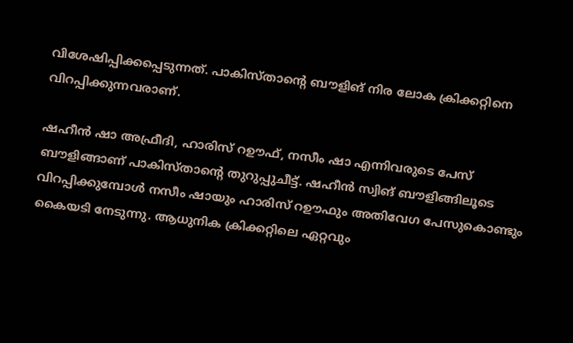വിശേഷിപ്പിക്കപ്പെടുന്നത്. പാകിസ്താന്റെ ബൗളിങ് നിര ലോക ക്രിക്കറ്റിനെ വിറപ്പിക്കുന്നവരാണ്.

ഷഹീന്‍ ഷാ അഫ്രീദി, ഹാരിസ് റഊഫ്, നസീം ഷാ എന്നിവരുടെ പേസ് ബൗളിങ്ങാണ് പാകിസ്താന്റെ തുറുപ്പുചീട്ട്. ഷഹീന്‍ സ്വിങ് ബൗളിങ്ങിലൂടെ വിറപ്പിക്കുമ്പോള്‍ നസീം ഷായും ഹാരിസ് റഊഫും അതിവേഗ പേസുകൊണ്ടും കൈയടി നേടുന്നു. ആധുനിക ക്രിക്കറ്റിലെ ഏറ്റവും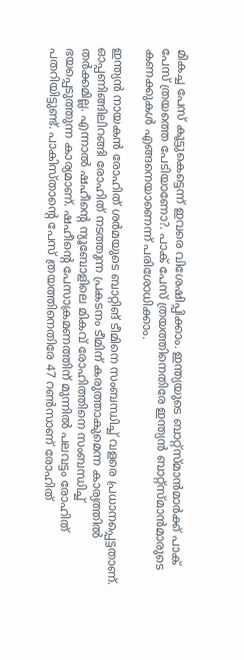മികച്ച പേസ് കൂട്ടുകെട്ടെന്ന് ഇവരെ വിശേഷിപ്പിക്കാം. ഇന്ത്യയുടെ ബാറ്റ്‌സ്മാന്‍മാര്‍ക്ക് പാക് പേസ് ത്രയത്തെ പേടിയാണോ?. പാക് പേസ് ത്രയത്തിനെതിരേ ഇന്ത്യന്‍ ബാറ്റ്‌സ്മാന്‍മാരുടെ കണക്കുകള്‍ എങ്ങനെയാണെന്ന് പരിശോധിക്കാം.

ഇന്ത്യന്‍ നായകന്‍ രോഹിത് ശര്‍മയുടെ ബാറ്റിങ് ടീമിനെ സംബന്ധിച്ച് വളരെ പ്രധാനപ്പെട്ടതാണ്. ഓപ്പണിങ്ങിലിറങ്ങി രോഹിത് നടത്തുന്ന പ്രകടനം ടീമിന് കരുത്താകുമെന്ന കാര്യത്തില്‍ തര്‍ക്കമില്ല. എന്നാല്‍ ഷഹീന്റെ ന്യൂബോളിലെ മികവ് രോഹിത്തിനെ സംബന്ധിച്ച് ഭയപ്പെടുത്തുന്ന കാര്യമാണ്. ഷഹീന്റെ പേസാക്രമണത്തിന് മുന്നില്‍ പലവട്ടം രോഹിത് പതറിയിട്ടുണ്ട്. പാകിസ്താന്റെ പേസ് ത്രയത്തിനെതിരേ 47 റണ്‍സാണ് രോഹിത്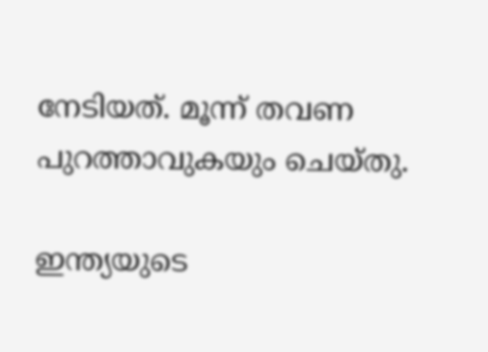നേടിയത്. മൂന്ന് തവണ പുറത്താവുകയും ചെയ്തു.

ഇന്ത്യയുടെ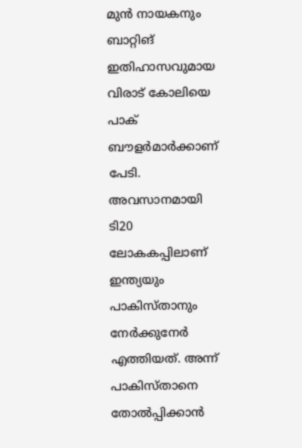മുന്‍ നായകനും ബാറ്റിങ് ഇതിഹാസവുമായ വിരാട് കോലിയെ പാക് ബൗളര്‍മാര്‍ക്കാണ് പേടി. അവസാനമായി ടി20 ലോകകപ്പിലാണ് ഇന്ത്യയും പാകിസ്താനും നേര്‍ക്കുനേര്‍ എത്തിയത്. അന്ന് പാകിസ്താനെ തോല്‍പ്പിക്കാന്‍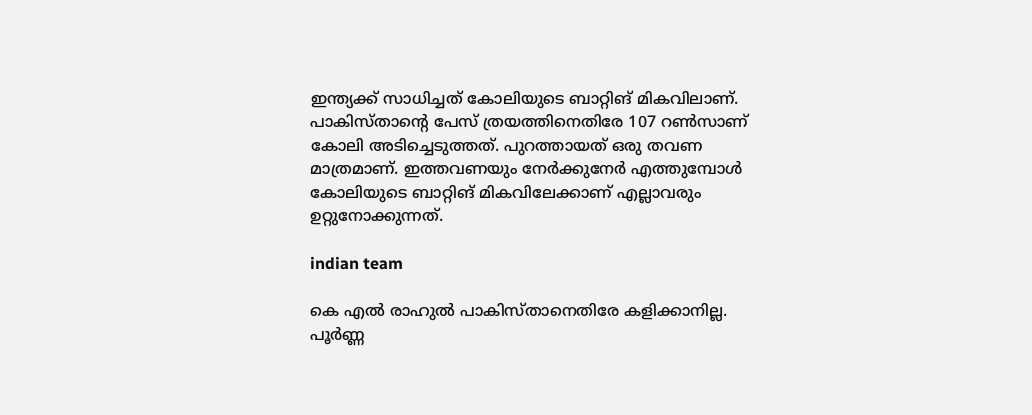ഇന്ത്യക്ക് സാധിച്ചത് കോലിയുടെ ബാറ്റിങ് മികവിലാണ്. പാകിസ്താന്റെ പേസ് ത്രയത്തിനെതിരേ 107 റണ്‍സാണ് കോലി അടിച്ചെടുത്തത്. പുറത്തായത് ഒരു തവണ മാത്രമാണ്. ഇത്തവണയും നേര്‍ക്കുനേര്‍ എത്തുമ്പോള്‍ കോലിയുടെ ബാറ്റിങ് മികവിലേക്കാണ് എല്ലാവരും ഉറ്റുനോക്കുന്നത്.

indian team

കെ എല്‍ രാഹുല്‍ പാകിസ്താനെതിരേ കളിക്കാനില്ല. പൂര്‍ണ്ണ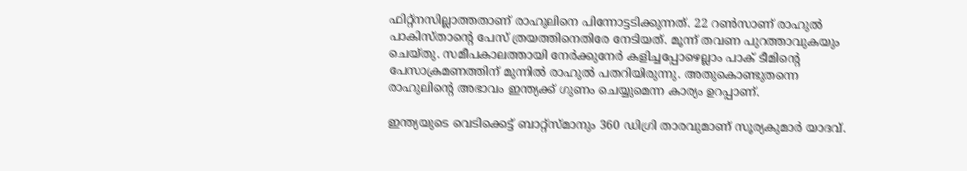ഫിറ്റ്‌നസില്ലാത്തതാണ് രാഹുലിനെ പിന്നോട്ടടിക്കുന്നത്. 22 റണ്‍സാണ് രാഹുല്‍ പാകിസ്താന്റെ പേസ് ത്രയത്തിനെതിരേ നേടിയത്. മൂന്ന് തവണ പുറത്താവുകയും ചെയ്തു. സമീപകാലത്തായി നേര്‍ക്കുനേര്‍ കളിച്ചപ്പോഴെല്ലാം പാക് ടീമിന്റെ പേസാക്രമണത്തിന് മുന്നില്‍ രാഹുല്‍ പതറിയിരുന്നു. അതുകൊണ്ടുതന്നെ രാഹുലിന്റെ അഭാവം ഇന്ത്യക്ക് ഗുണം ചെയ്യുമെന്ന കാര്യം ഉറപ്പാണ്.

ഇന്ത്യയുടെ വെടിക്കെട്ട് ബാറ്റ്‌സ്മാനും 360 ഡിഗ്രി താരവുമാണ് സൂര്യകുമാര്‍ യാദവ്.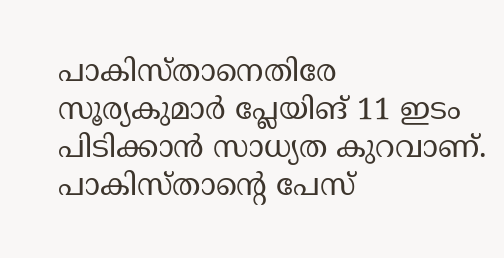പാകിസ്താനെതിരേ സൂര്യകുമാര്‍ പ്ലേയിങ് 11 ഇടം പിടിക്കാന്‍ സാധ്യത കുറവാണ്. പാകിസ്താന്റെ പേസ്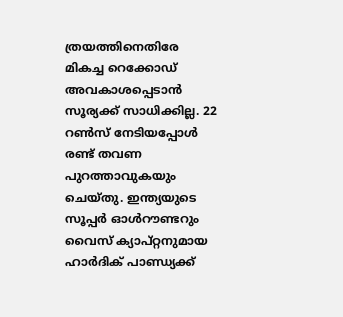ത്രയത്തിനെതിരേ മികച്ച റെക്കോഡ് അവകാശപ്പെടാന്‍ സൂര്യക്ക് സാധിക്കില്ല. 22 റണ്‍സ് നേടിയപ്പോള്‍ രണ്ട് തവണ പുറത്താവുകയും ചെയ്തു. ഇന്ത്യയുടെ സൂപ്പര്‍ ഓള്‍റൗണ്ടറും വൈസ് ക്യാപ്റ്റനുമായ ഹാര്‍ദിക് പാണ്ഡ്യക്ക്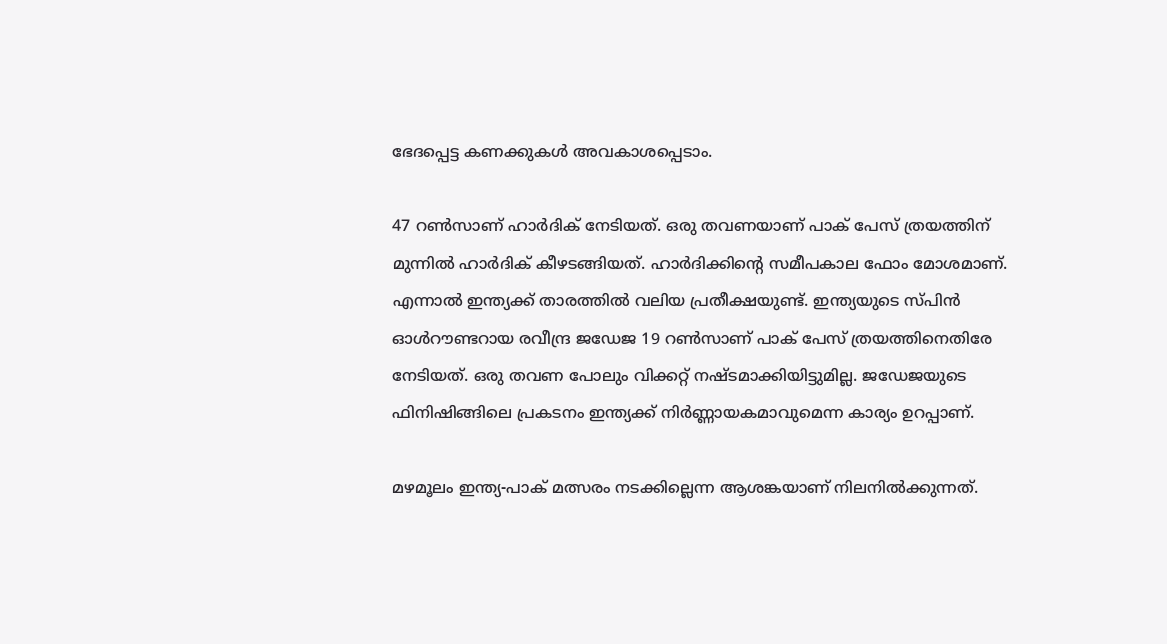ഭേദപ്പെട്ട കണക്കുകള്‍ അവകാശപ്പെടാം.

47 റണ്‍സാണ് ഹാര്‍ദിക് നേടിയത്. ഒരു തവണയാണ് പാക് പേസ് ത്രയത്തിന് മുന്നില്‍ ഹാര്‍ദിക് കീഴടങ്ങിയത്. ഹാര്‍ദിക്കിന്റെ സമീപകാല ഫോം മോശമാണ്. എന്നാല്‍ ഇന്ത്യക്ക് താരത്തില്‍ വലിയ പ്രതീക്ഷയുണ്ട്. ഇന്ത്യയുടെ സ്പിന്‍ ഓള്‍റൗണ്ടറായ രവീന്ദ്ര ജഡേജ 19 റണ്‍സാണ് പാക് പേസ് ത്രയത്തിനെതിരേ നേടിയത്. ഒരു തവണ പോലും വിക്കറ്റ് നഷ്ടമാക്കിയിട്ടുമില്ല. ജഡേജയുടെ ഫിനിഷിങ്ങിലെ പ്രകടനം ഇന്ത്യക്ക് നിര്‍ണ്ണായകമാവുമെന്ന കാര്യം ഉറപ്പാണ്.

മഴമൂലം ഇന്ത്യ-പാക് മത്സരം നടക്കില്ലെന്ന ആശങ്കയാണ് നിലനില്‍ക്കുന്നത്.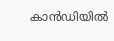കാന്‍ഡിയില്‍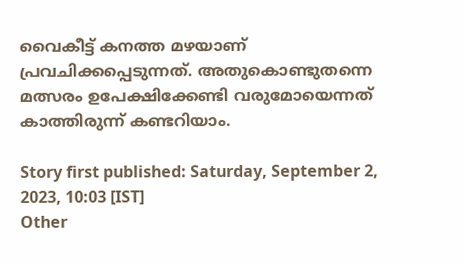വൈകീട്ട് കനത്ത മഴയാണ് പ്രവചിക്കപ്പെടുന്നത്. അതുകൊണ്ടുതന്നെ മത്സരം ഉപേക്ഷിക്കേണ്ടി വരുമോയെന്നത് കാത്തിരുന്ന് കണ്ടറിയാം.

Story first published: Saturday, September 2, 2023, 10:03 [IST]
Other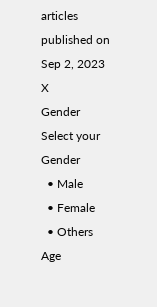articles published on Sep 2, 2023
X
Gender
Select your Gender
  • Male
  • Female
  • Others
Age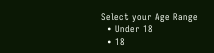Select your Age Range
  • Under 18
  • 18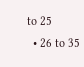to 25
  • 26 to 35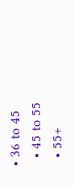• 36 to 45
  • 45 to 55
  • 55+